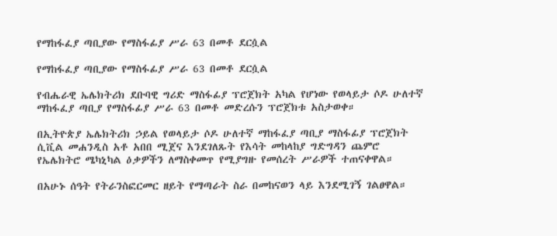የማከፋፈያ ጣቢያው የማስፋፊያ ሥራ 63 በመቶ ደርሷል

የማከፋፈያ ጣቢያው የማስፋፊያ ሥራ 63 በመቶ ደርሷል

የብሔራዊ ኤሌክትሪክ ደቡባዊ ግሪድ ማስፋፊያ ፕሮጀክት አካል የሆነው የወላይታ ሶዶ ሁለተኛ ማከፋፈያ ጣቢያ የማስፋፊያ ሥራ 63 በመቶ መድረሱን ፕሮጀክቱ አስታወቀ።

በኢትዮጵያ ኤሌክትሪክ ኃይል የወላይታ ሶዶ ሁለተኛ ማከፋፈያ ጣቢያ ማስፋፊያ ፕሮጀክት ሲቪል መሐንዲስ አቶ አበበ ሚጀና እንደገለጹት የእሳት መከላከያ ግድግዳን ጨምሮ የኤሌክትሮ ሜካኒካል ዕቃዎችን ለማስቀመጥ የሚያግዙ የመሰረት ሥራዎች ተጠናቀዋል።

በአሁኑ ሰዓት የትራንስፎርመር ዘይት የማጣራት ስራ በመከናወን ላይ እንደሚገኝ ገልፀዋል።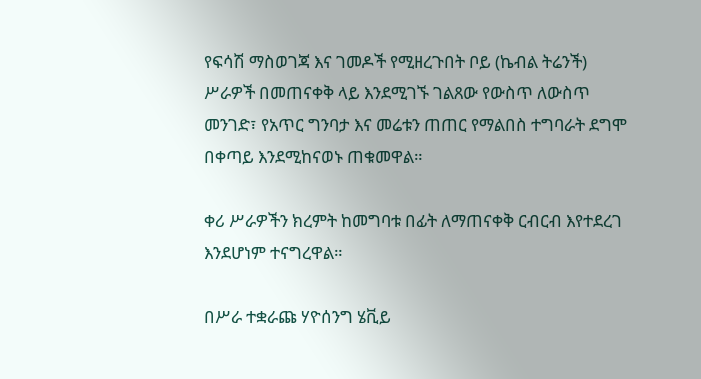የፍሳሽ ማስወገጃ እና ገመዶች የሚዘረጉበት ቦይ (ኬብል ትሬንች) ሥራዎች በመጠናቀቅ ላይ እንደሚገኙ ገልጸው የውስጥ ለውስጥ መንገድ፣ የአጥር ግንባታ እና መሬቱን ጠጠር የማልበስ ተግባራት ደግሞ በቀጣይ እንደሚከናወኑ ጠቁመዋል።

ቀሪ ሥራዎችን ክረምት ከመግባቱ በፊት ለማጠናቀቅ ርብርብ እየተደረገ እንደሆነም ተናግረዋል።

በሥራ ተቋራጩ ሃዮሰንግ ሄቪይ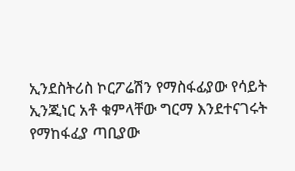ኢንደስትሪስ ኮርፖሬሽን የማስፋፊያው የሳይት ኢንጂነር አቶ ቁምላቸው ግርማ እንደተናገሩት የማከፋፈያ ጣቢያው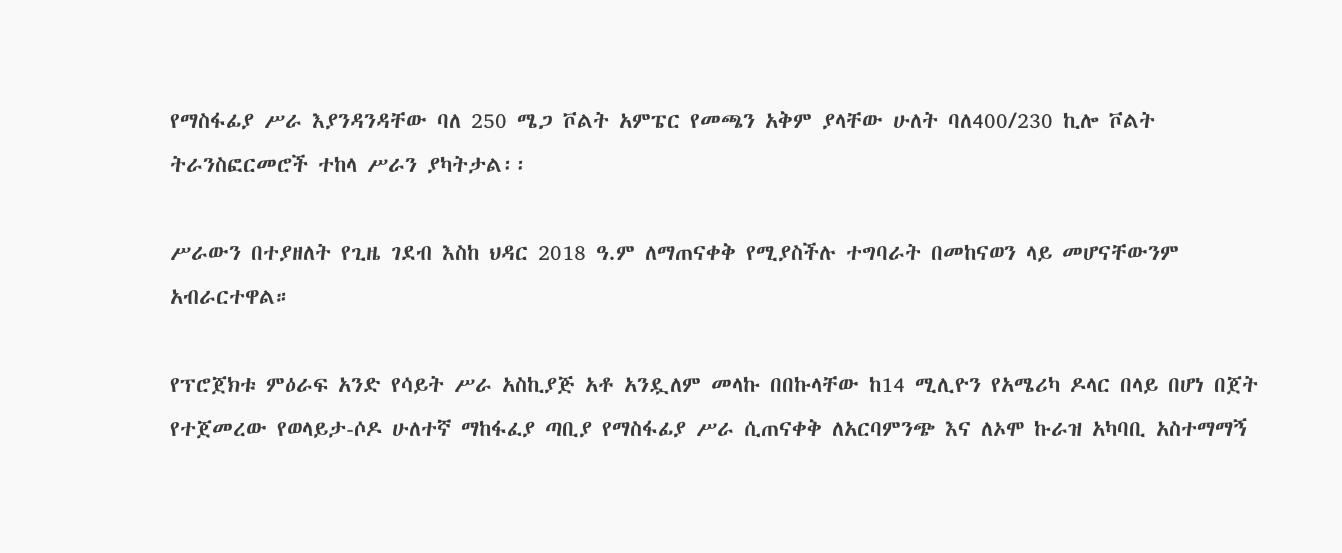የማስፋፊያ ሥራ እያንዳንዳቸው ባለ 250 ሜጋ ቮልት አምፔር የመጫን አቅም ያላቸው ሁለት ባለ400/230 ኪሎ ቮልት ትራንስፎርመሮች ተከላ ሥራን ያካትታል፡፡

ሥራውን በተያዘለት የጊዜ ገደብ እስከ ህዳር 2018 ዓ.ም ለማጠናቀቅ የሚያስችሉ ተግባራት በመከናወን ላይ መሆናቸውንም አብራርተዋል።

የፕሮጀክቱ ምዕራፍ አንድ የሳይት ሥራ አስኪያጅ አቶ አንዷለም መላኩ በበኩላቸው ከ14 ሚሊዮን የአሜሪካ ዶላር በላይ በሆነ በጀት የተጀመረው የወላይታ-ሶዶ ሁለተኛ ማከፋፈያ ጣቢያ የማስፋፊያ ሥራ ሲጠናቀቅ ለአርባምንጭ እና ለኦሞ ኩራዝ አካባቢ አስተማማኝ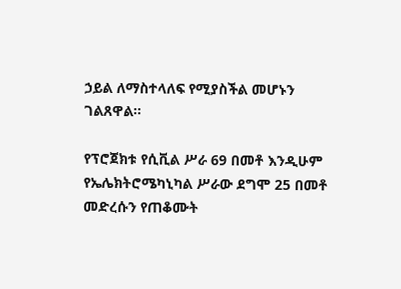ኃይል ለማስተላለፍ የሚያስችል መሆኑን ገልጸዋል።

የፕሮጀክቱ የሲቪል ሥራ 69 በመቶ እንዲሁም የኤሌክትሮሜካኒካል ሥራው ደግሞ 25 በመቶ መድረሱን የጠቆሙት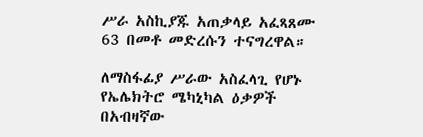ሥራ አስኪያጁ አጠቃላይ አፈጻጸሙ 63 በመቶ መድረሱን ተናግረዋል።

ለማስፋፊያ ሥራው አስፈላጊ የሆኑ የኤሌክትሮ ሜካኒካል ዕቃዎች በአብዛኛው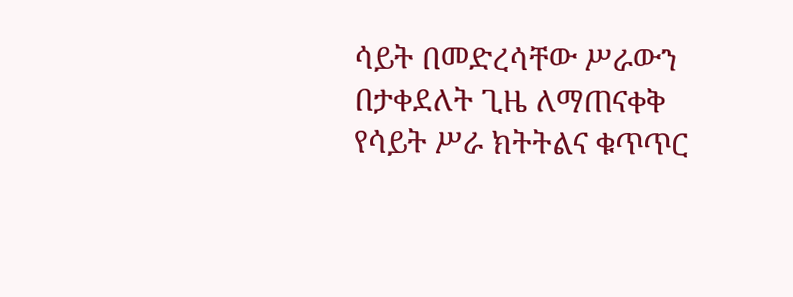ሳይት በመድረሳቸው ሥራውን በታቀደለት ጊዜ ለማጠናቀቅ የሳይት ሥራ ክትትልና ቁጥጥር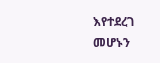እየተደረገ መሆኑን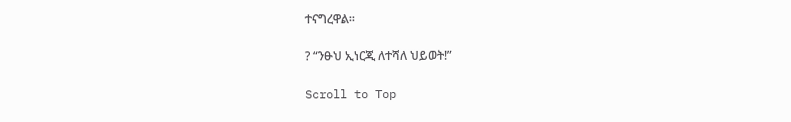ተናግረዋል፡፡

? “ንፁህ ኢነርጂ ለተሻለ ህይወት!”

Scroll to Top